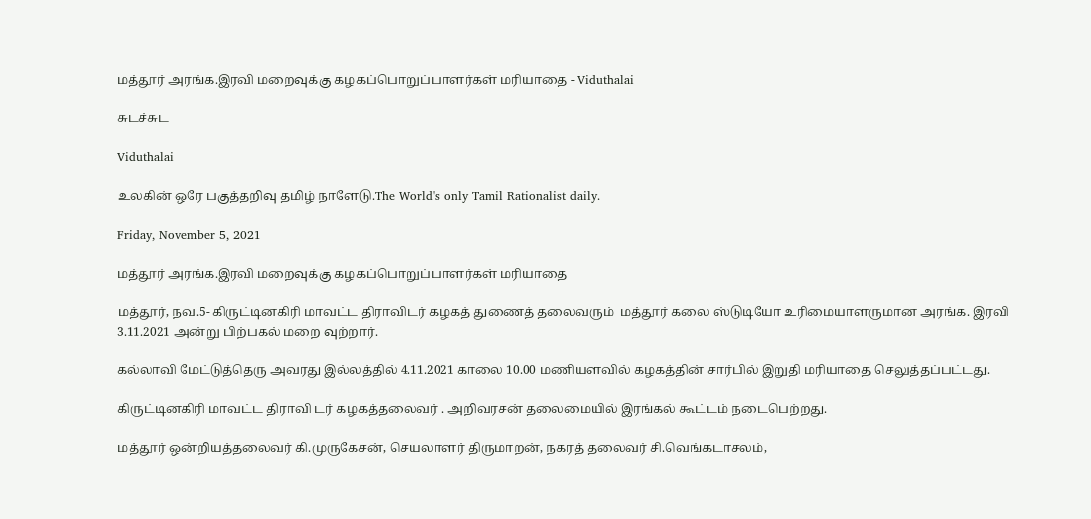மத்தூர் அரங்க.இரவி மறைவுக்கு கழகப்பொறுப்பாளர்கள் மரியாதை - Viduthalai

சுடச்சுட

Viduthalai

உலகின் ஒரே பகுத்தறிவு தமிழ் நாளேடு.The World's only Tamil Rationalist daily.

Friday, November 5, 2021

மத்தூர் அரங்க.இரவி மறைவுக்கு கழகப்பொறுப்பாளர்கள் மரியாதை

மத்தூர், நவ.5- கிருட்டினகிரி மாவட்ட திராவிடர் கழகத் துணைத் தலைவரும்  மத்தூர் கலை ஸ்டுடியோ உரிமையாளருமான அரங்க. இரவி 3.11.2021 அன்று பிற்பகல் மறை வுற்றார்.

கல்லாவி மேட்டுத்தெரு அவரது இல்லத்தில் 4.11.2021 காலை 10.00 மணியளவில் கழகத்தின் சார்பில் இறுதி மரியாதை செலுத்தப்பட்டது.

கிருட்டினகிரி மாவட்ட திராவி டர் கழகத்தலைவர் . அறிவரசன் தலைமையில் இரங்கல் கூட்டம் நடைபெற்றது.

மத்தூர் ஒன்றியத்தலைவர் கி.முருகேசன், செயலாளர் திருமாறன், நகரத் தலைவர் சி.வெங்கடாசலம்,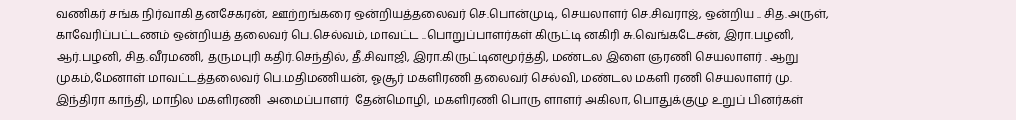வணிகர் சங்க நிர்வாகி தனசேகரன், ஊற்றங்கரை ஒன்றியத்தலைவர் செ.பொன்முடி, செயலாளர் செ.சிவராஜ், ஒன்றிய .. சித.அருள், காவேரிப்பட்டணம் ஒன்றியத் தலைவர் பெ.செல்வம், மாவட்ட ..பொறுப்பாளர்கள் கிருட்டி னகிரி சு.வெங்கடேசன், இரா.பழனி, ஆர்.பழனி, சித.வீரமணி, தருமபுரி கதிர்.செந்தில், தீ.சிவாஜி, இரா.கிருட்டினமூர்த்தி, மண்டல இளை ஞரணி செயலாளர் . ஆறு முகம்,மேனாள் மாவட்டத்தலைவர் பெ.மதிமணியன், ஓசூர் மகளிரணி தலைவர் செல்வி, மண்டல மகளி ரணி செயலாளர் மு. இந்திரா காந்தி, மாநில மகளிரணி  அமைப்பாளர்  தேன்மொழி, மகளிரணி பொரு ளாளர் அகிலா, பொதுக்குழு உறுப் பினர்கள்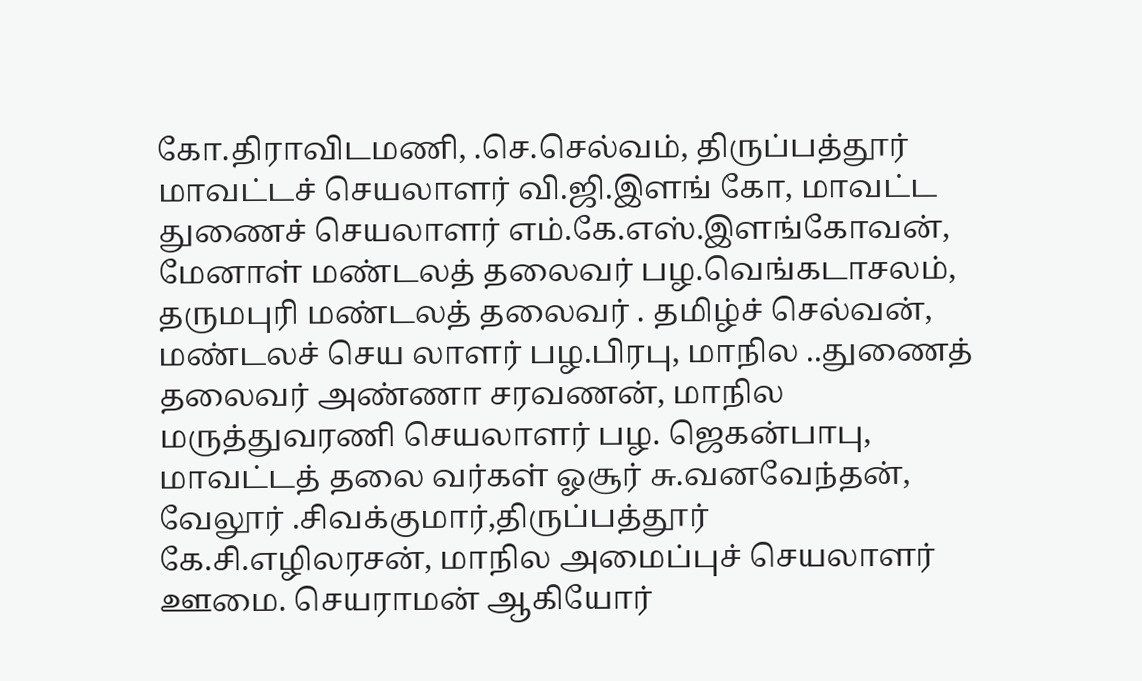கோ.திராவிடமணி, .செ.செல்வம், திருப்பத்தூர் மாவட்டச் செயலாளர் வி.ஜி.இளங் கோ, மாவட்ட துணைச் செயலாளர் எம்.கே.எஸ்.இளங்கோவன், மேனாள் மண்டலத் தலைவர் பழ.வெங்கடாசலம், தருமபுரி மண்டலத் தலைவர் . தமிழ்ச் செல்வன், மண்டலச் செய லாளர் பழ.பிரபு, மாநில ..துணைத் தலைவர் அண்ணா சரவணன், மாநில மருத்துவரணி செயலாளர் பழ. ஜெகன்பாபு, மாவட்டத் தலை வர்கள் ஓசூர் சு.வனவேந்தன், வேலூர் .சிவக்குமார்,திருப்பத்தூர் கே.சி.எழிலரசன், மாநில அமைப்புச் செயலாளர் ஊமை. செயராமன் ஆகியோர்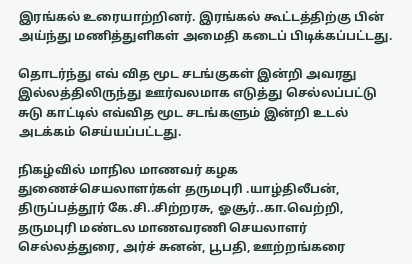இரங்கல் உரையாற்றினர். இரங்கல் கூட்டத்திற்கு பின் அய்ந்து மணித்துளிகள் அமைதி கடைப் பிடிக்கப்பட்டது.

தொடர்ந்து எவ் வித மூட சடங்குகள் இன்றி அவரது இல்லத்திலிருந்து ஊர்வலமாக எடுத்து செல்லப்பட்டு சுடு காட்டில் எவ்வித மூட சடங்களும் இன்றி உடல் அடக்கம் செய்யப்பட்டது.

நிகழ்வில் மாநில மாணவர் கழக துணைச்செயலாளர்கள் தருமபுரி .யாழ்திலீபன், திருப்பத்தூர் கே.சி..சிற்றரசு, ஓசூர்..கா.வெற்றி, தருமபுரி மண்டல மாணவரணி செயலாளர் செல்லத்துரை, அர்ச் சுனன், பூபதி, ஊற்றங்கரை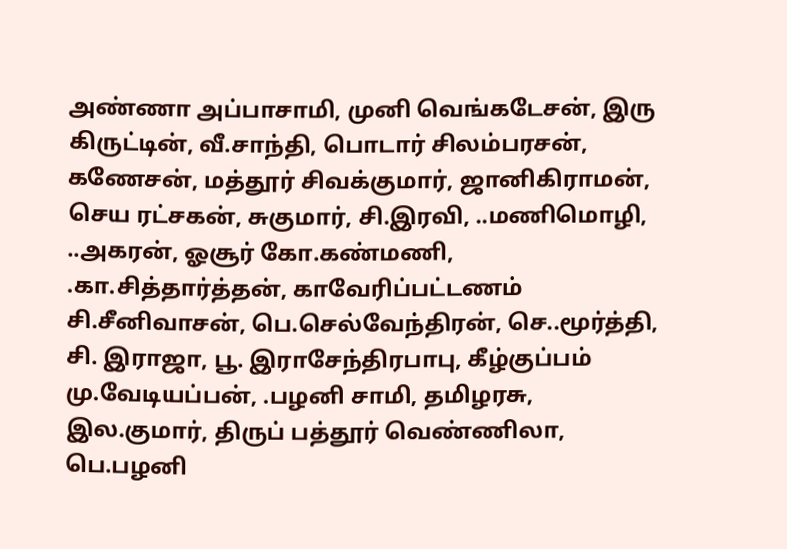அண்ணா அப்பாசாமி, முனி வெங்கடேசன், இரு கிருட்டின், வீ.சாந்தி, பொடார் சிலம்பரசன், கணேசன், மத்தூர் சிவக்குமார், ஜானிகிராமன், செய ரட்சகன், சுகுமார், சி.இரவி, ..மணிமொழி, ..அகரன், ஓசூர் கோ.கண்மணி, .கா.சித்தார்த்தன், காவேரிப்பட்டணம் சி.சீனிவாசன், பெ.செல்வேந்திரன், செ..மூர்த்தி, சி. இராஜா, பூ. இராசேந்திரபாபு, கீழ்குப்பம் மு.வேடியப்பன், .பழனி சாமி, தமிழரசு, இல.குமார், திருப் பத்தூர் வெண்ணிலா, பெ.பழனி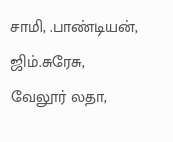சாமி, .பாண்டியன், ஜிம்.சுரேசு, வேலூர் லதா,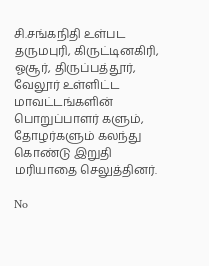சி.சங்கநிதி உள்பட தருமபுரி, கிருட்டினகிரி, ஓசூர், திருப்பத்தூர், வேலூர் உள்ளிட்ட மாவட்டங்களின் பொறுப்பாளர் களும், தோழர்களும் கலந்து கொண்டு இறுதி மரியாதை செலுத்தினர்.

No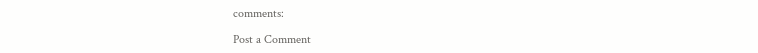comments:

Post a Comment